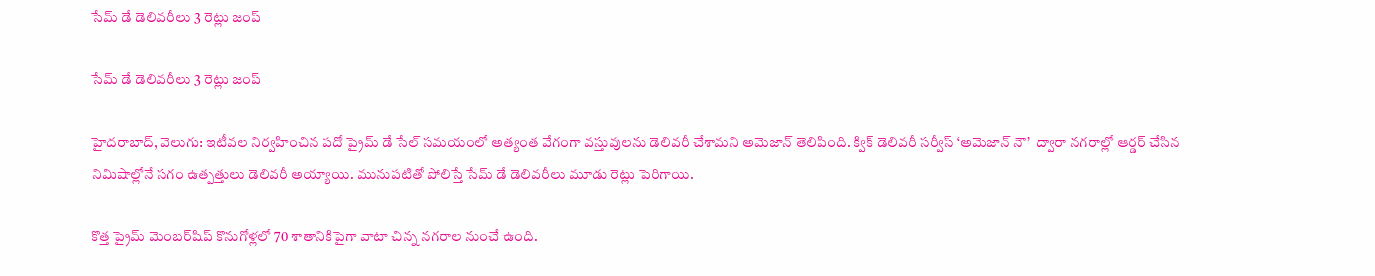సేమ్ డే డెలివరీలు 3 రెట్లు జంప్

సేమ్ డే డెలివరీలు 3 రెట్లు జంప్

హైదరాబాద్, వెలుగు: ఇటీవల నిర్వహించిన పదో ప్రైమ్ డే సేల్ సమయంలో అత్యంత వేగంగా వస్తువులను డెలివరీ చేశామని అమెజాన్ తెలిపింది. క్విక్ డెలివరీ సర్వీస్ ‘అమెజాన్ నౌ’  ద్వారా నగరాల్లో ఆర్డర్ చేసిన నిమిషాల్లోనే సగం ఉత్పత్తులు డెలివరీ అయ్యాయి. మునుపటితో పోలిస్తే సేమ్ డే డెలివరీలు మూడు రెట్లు పెరిగాయి.

కొత్త ప్రైమ్ మెంబర్‌‌‌‌‌‌‌‌షిప్ కొనుగోళ్లలో 70 శాతానికిపైగా వాటా చిన్న నగరాల నుంచే ఉంది.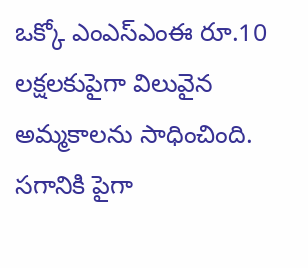ఒక్కో ఎంఎస్ఎంఈ రూ.10 లక్షలకుపైగా విలువైన అమ్మకాలను సాధించింది. సగానికి పైగా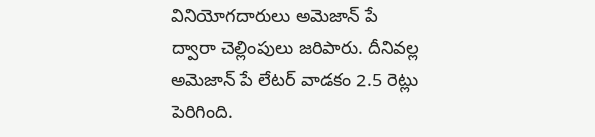వినియోగదారులు అమెజాన్ పే ద్వారా చెల్లింపులు జరిపారు. దీనివల్ల అమెజాన్ పే లేటర్ వాడకం 2.5 రెట్లు పెరిగింది.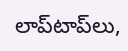లాప్‌‌‌‌‌‌‌‌టాప్‌‌‌‌‌‌‌‌లు,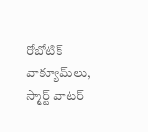రోబోటిక్  వాక్యూమ్‌‌‌‌‌‌‌‌లు, స్మార్ట్ వాటర్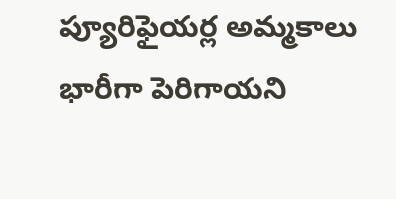ప్యూరిఫైయర్ల అమ్మకాలు భారీగా పెరిగాయని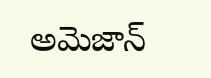అమెజాన్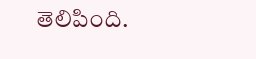తెలిపింది.